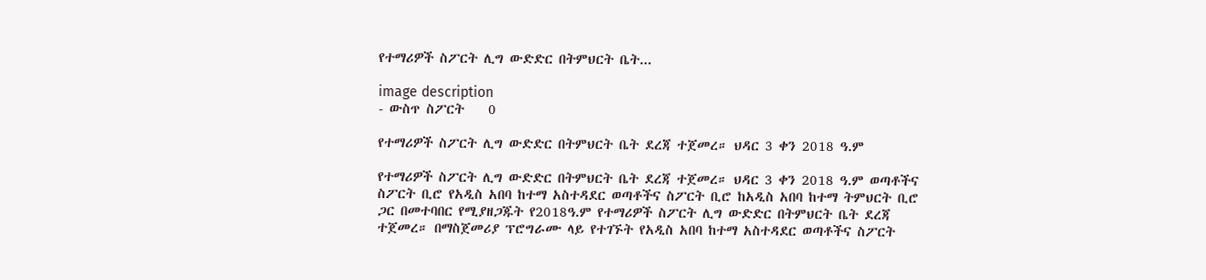የተማሪዎች ስፖርት ሊግ ውድድር በትምህርት ቤት...

image description
- ውስጥ ስፖርት    0

የተማሪዎች ስፖርት ሊግ ውድድር በትምህርት ቤት ደረጃ ተጀመረ። ህዳር 3 ቀን 2018 ዓ.ም

የተማሪዎች ስፖርት ሊግ ውድድር በትምህርት ቤት ደረጃ ተጀመረ። ህዳር 3 ቀን 2018 ዓ.ም ወጣቶችና ስፖርት ቢሮ የአዲስ አበባ ከተማ አስተዳደር ወጣቶችና ስፖርት ቢሮ ከአዲስ አበባ ከተማ ትምህርት ቢሮ ጋር በመተባበር የሚያዘጋጁት የ2018ዓ.ም የተማሪዎች ስፖርት ሊግ ውድድር በትምህርት ቤት ደረጃ ተጀመረ። በማስጀመሪያ ፕሮግራሙ ላይ የተገኙት የአዲስ አበባ ከተማ አስተዳደር ወጣቶችና ስፖርት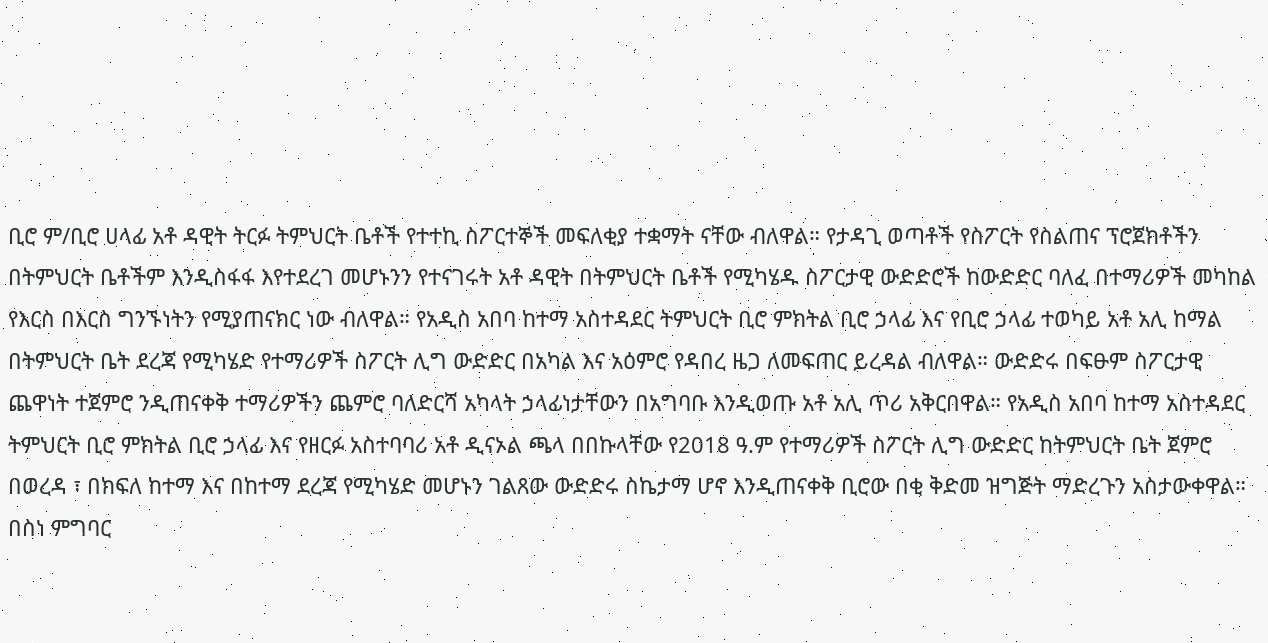ቢሮ ም/ቢሮ ሀላፊ አቶ ዳዊት ትርፉ ትምህርት ቤቶች የተተኪ ስፖርተኞች መፍለቂያ ተቋማት ናቸው ብለዋል። የታዳጊ ወጣቶች የስፖርት የስልጠና ፕሮጀክቶችን በትምህርት ቤቶችም እንዲስፋፋ እየተደረገ መሆኑንን የተናገሩት አቶ ዳዊት በትምህርት ቤቶች የሚካሄዱ ስፖርታዊ ውድድሮች ከውድድር ባለፈ በተማሪዎች መካከል የእርስ በእርስ ግንኙነትን የሚያጠናክር ነው ብለዋል። የአዲስ አበባ ከተማ አስተዳደር ትምህርት ቢሮ ምክትል ቢሮ ኃላፊ እና የቢሮ ኃላፊ ተወካይ አቶ አሊ ከማል በትምህርት ቤት ደረጃ የሚካሄድ የተማሪዎች ስፖርት ሊግ ውድድር በአካል እና አዕምሮ የዳበረ ዜጋ ለመፍጠር ይረዳል ብለዋል። ውድድሩ በፍፁም ስፖርታዊ ጨዋነት ተጀምሮ ንዲጠናቀቅ ተማሪዎችን ጨምሮ ባለድርሻ አካላት ኃላፊነታቸውን በአግባቡ እንዲወጡ አቶ አሊ ጥሪ አቅርበዋል። የአዲስ አበባ ከተማ አስተዳደር ትምህርት ቢሮ ምክትል ቢሮ ኃላፊ እና የዘርፉ አስተባባሪ አቶ ዲናኦል ጫላ በበኩላቸው የ2018 ዓ.ም የተማሪዎች ስፖርት ሊግ ውድድር ከትምህርት ቤት ጀምሮ በወረዳ ፣ በክፍለ ከተማ እና በከተማ ደረጃ የሚካሄድ መሆኑን ገልጸው ውድድሩ ስኬታማ ሆኖ እንዲጠናቀቅ ቢሮው በቂ ቅድመ ዝግጅት ማድረጉን አስታውቀዋል። በስነ ምግባር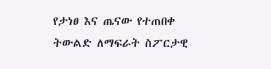የታነፀ እና ጤናው የተጠበቀ ትውልድ ለማፍራት ስፖርታዊ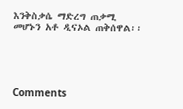እንቅስቃሴ ማድረግ ጠቃሚ መሆኑን አቶ ዲናኦል ጠቅሰዋል፡፡





Comments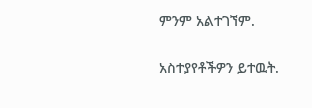ምንም አልተገኘም.

አስተያየቶችዎን ይተዉት.